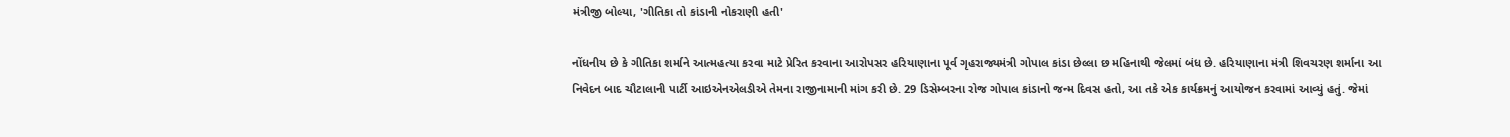મંત્રીજી બોલ્યા, 'ગીતિકા તો કાંડાની નોકરાણી હતી'

નોંધનીય છે કે ગીતિકા શર્માને આત્મહત્યા કરવા માટે પ્રેરિત કરવાના આરોપસર હરિયાણાના પૂર્વ ગૃહરાજ્યમંત્રી ગોપાલ કાંડા છેલ્લા છ મહિનાથી જેલમાં બંધ છે. હરિયાણાના મંત્રી શિવચરણ શર્માના આ નિવેદન બાદ ચૌટાલાની પાર્ટી આઇએનએલડીએ તેમના રાજીનામાની માંગ કરી છે. 29 ડિસેમ્બરના રોજ ગોપાલ કાંડાનો જન્મ દિવસ હતો, આ તકે એક કાર્યક્રમનું આયોજન કરવામાં આવ્યું હતું. જેમાં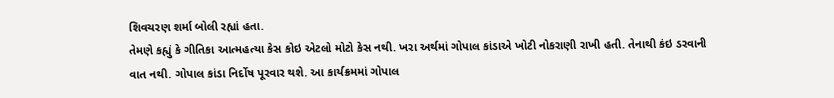શિવચરણ શર્મા બોલી રહ્યાં હતા.
તેમણે કહ્યું કે ગીતિકા આત્મહત્યા કેસ કોઇ એટલો મોટો કેસ નથી. ખરા અર્થમાં ગોપાલ કાંડાએ ખોટી નોકરાણી રાખી હતી. તેનાથી કંઇ ડરવાની વાત નથી. ગોપાલ કાંડા નિર્દોષ પૂરવાર થશે. આ કાર્યક્રમમાં ગોપાલ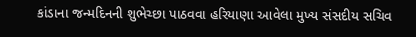કાંડાના જન્મદિનની શુભેચ્છા પાઠવવા હરિયાણા આવેલા મુખ્ય સંસદીય સચિવ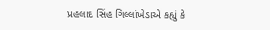પ્રહલાદ સિંહ ગિલ્લાંખેડાએ કહ્યું કે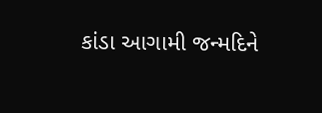કાંડા આગામી જન્મદિને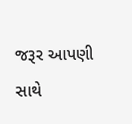જરૂર આપણી સાથે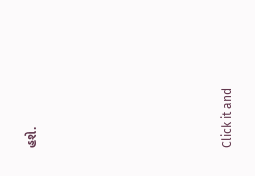હશે.












Click it and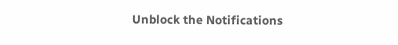Unblock the Notifications